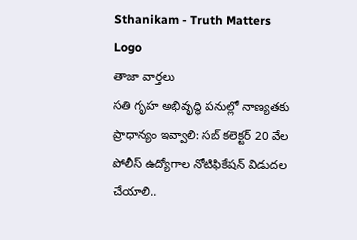Sthanikam - Truth Matters
Logo
తాజా వార్తలు
సతి గృహ అభివృద్ధి పనుల్లో నాణ్యతకు ప్రాధాన్యం ఇవ్వాలి: సబ్ కలెక్టర్ 20 వేల పోలీస్ ఉద్యోగాల నోటిఫికేషన్ విడుదల చేయాలి..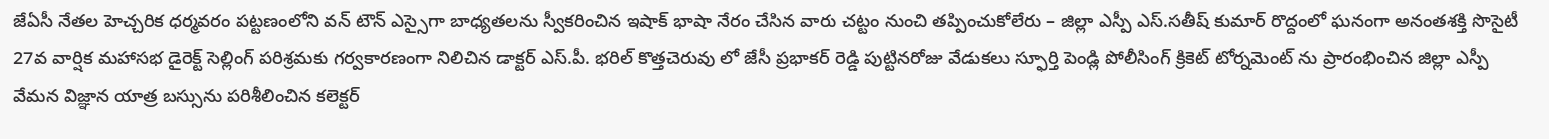జేఏసీ నేతల హెచ్చరిక ధర్మవరం పట్టణంలోని వన్ టౌన్ ఎస్సైగా బాధ్యతలను స్వీకరించిన ఇషాక్ భాషా నేరం చేసిన వారు చట్టం నుంచి తప్పించుకోలేరు – జిల్లా ఎస్పీ ఎస్.సతీష్ కుమార్ రొద్దంలో ఘనంగా అనంతశక్తి సొసైటీ 27వ వార్షిక మహాసభ డైరెక్ట్ సెల్లింగ్ పరిశ్రమకు గర్వకారణంగా నిలిచిన డాక్టర్ ఎస్.పీ. భరిల్ కొత్తచెరువు లో జేసీ ప్రభాకర్ రెడ్డి పుట్టినరోజు వేడుకలు స్ఫూర్తి పెండ్లి పోలీసింగ్ క్రికెట్ టోర్నమెంట్ ను ప్రారంభించిన జిల్లా ఎస్పీ వేమన విజ్ఞాన యాత్ర బస్సును పరిశీలించిన కలెక్టర్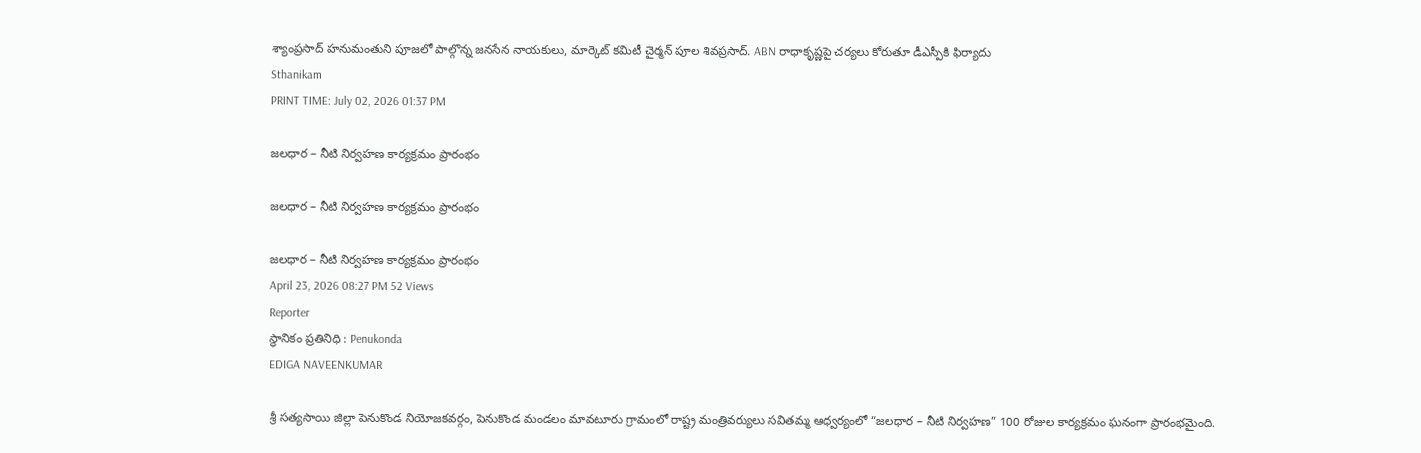శ్యాంప్రసాద్ హనుమంతుని పూజలో పాల్గొన్న జనసేన నాయకులు, మార్కెట్ కమిటీ చైర్మన్ పూల శివప్రసాద్. ABN రాధాకృష్ణపై చర్యలు కోరుతూ డీఎస్పీకి ఫిర్యాదు
Sthanikam
PRINT TIME: July 02, 2026 01:37 PM

జలధార – నీటి నిర్వహణ కార్యక్రమం ప్రారంభం

జలధార – నీటి నిర్వహణ కార్యక్రమం ప్రారంభం

జలధార – నీటి నిర్వహణ కార్యక్రమం ప్రారంభం
April 23, 2026 08:27 PM 52 Views
Reporter
స్థానికం ప్రతినిధి : Penukonda
EDIGA NAVEENKUMAR

శ్రీ సత్యసాయి జిల్లా పెనుకొండ నియోజకవర్గం, పెనుకొండ మండలం మావటూరు గ్రామంలో రాష్ట్ర మంత్రివర్యులు సవితమ్మ ఆధ్వర్యంలో “జలధార – నీటి నిర్వహణ” 100 రోజుల కార్యక్రమం ఘనంగా ప్రారంభమైంది.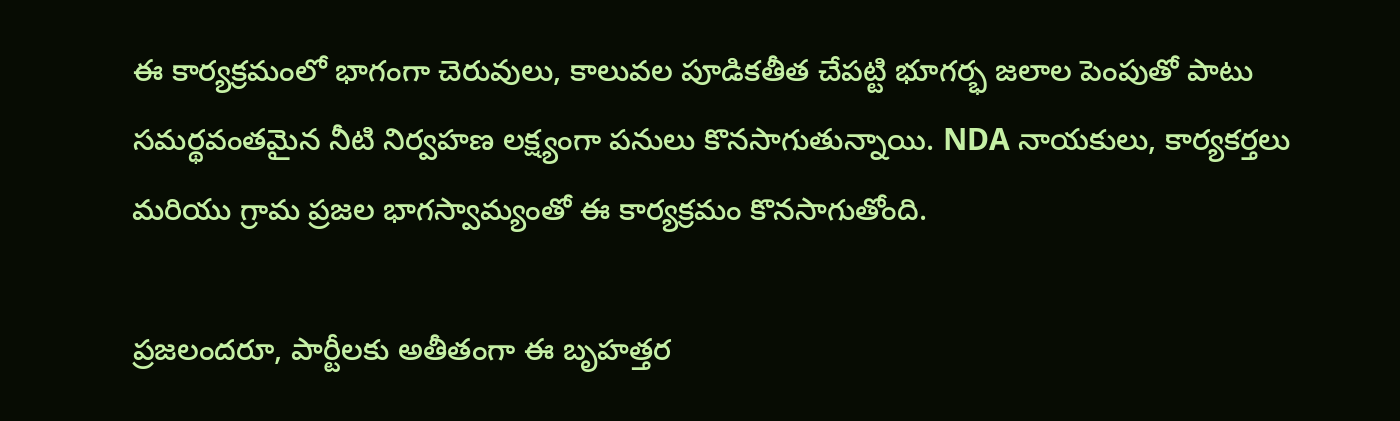ఈ కార్యక్రమంలో భాగంగా చెరువులు, కాలువల పూడికతీత చేపట్టి భూగర్భ జలాల పెంపుతో పాటు సమర్థవంతమైన నీటి నిర్వహణ లక్ష్యంగా పనులు కొనసాగుతున్నాయి. NDA నాయకులు, కార్యకర్తలు మరియు గ్రామ ప్రజల భాగస్వామ్యంతో ఈ కార్యక్రమం కొనసాగుతోంది.

ప్రజలందరూ, పార్టీలకు అతీతంగా ఈ బృహత్తర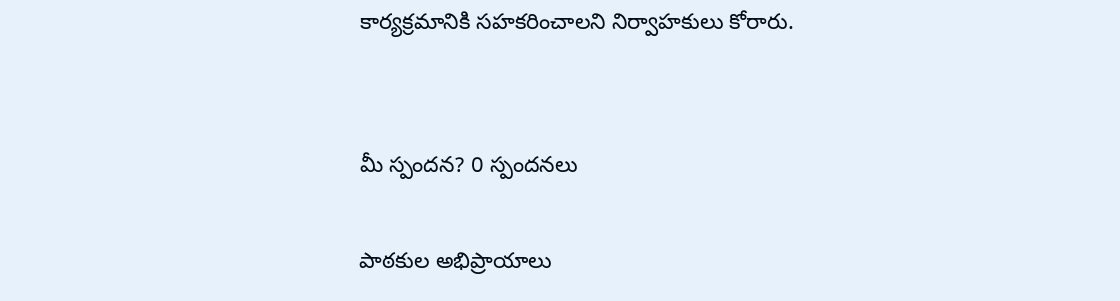కార్యక్రమానికి సహకరించాలని నిర్వాహకులు కోరారు.


మీ స్పందన? 0 స్పందనలు

పాఠకుల అభిప్రాయాలు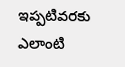ఇప్పటివరకు ఎలాంటి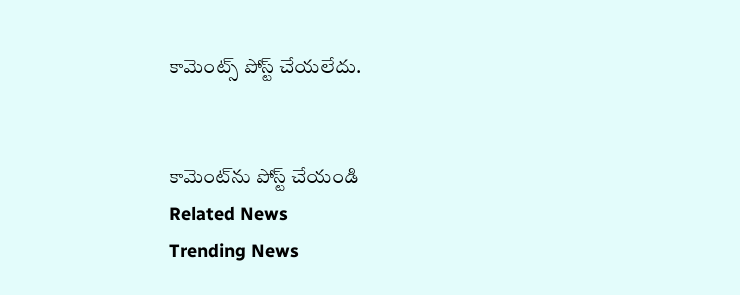కామెంట్స్ పోస్ట్ చేయలేదు.


కామెంట్‌ను పోస్ట్ చేయండి
Related News
Trending News